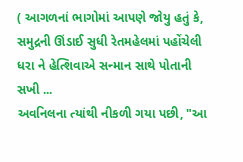( આગળનાં ભાગોમાં આપણે જોયુ હતું કે, સમુદ્રની ઊંડાઈ સુધી રેતમહેલમાં પહોંચેલી ધરા ને હેત્શિવાએ સન્માન સાથે પોતાની સખી ...
અવનિલના ત્યાંથી નીકળી ગયા પછી, "આ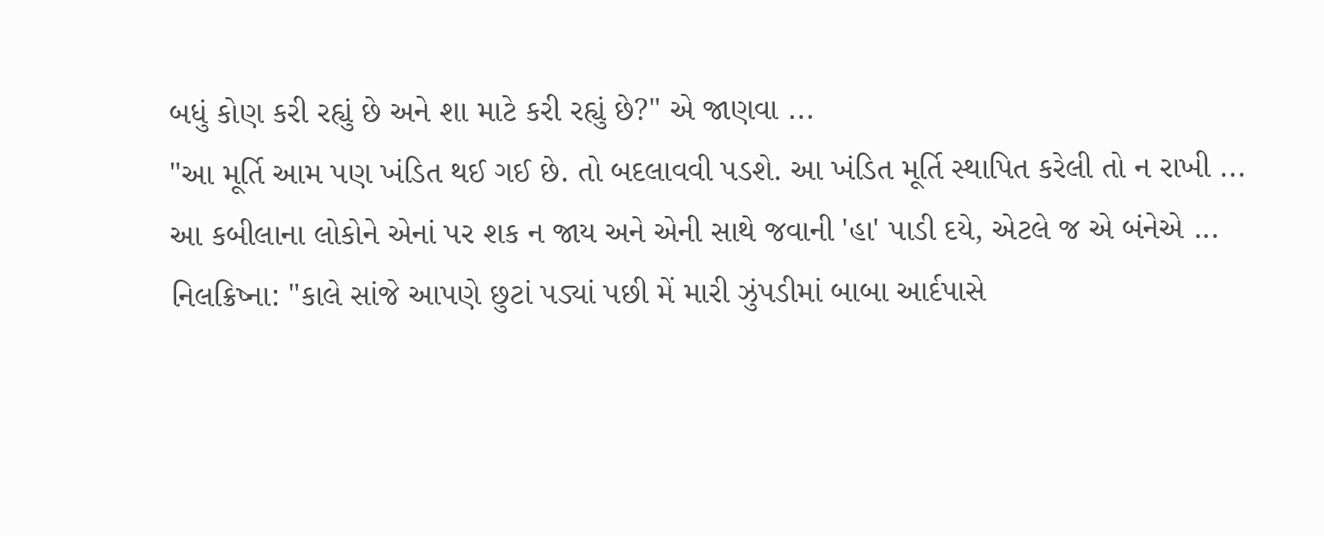બધું કોણ કરી રહ્યું છે અને શા માટે કરી રહ્યું છે?" એ જાણવા ...
"આ મૂર્તિ આમ પણ ખંડિત થઈ ગઈ છે. તો બદલાવવી પડશે. આ ખંડિત મૂર્તિ સ્થાપિત કરેલી તો ન રાખી ...
આ કબીલાના લોકોને એનાં પર શક ન જાય અને એની સાથે જવાની 'હા' પાડી દયે, એટલે જ એ બંનેએ ...
નિલક્રિષ્ના: "કાલે સાંજે આપણે છુટાં પડ્યાં પછી મેં મારી ઝુંપડીમાં બાબા આર્દપાસે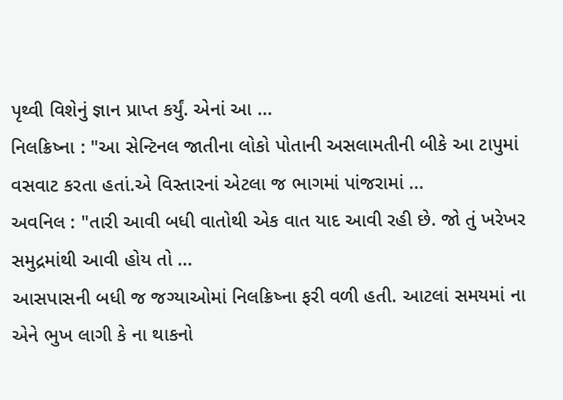પૃથ્વી વિશેનું જ્ઞાન પ્રાપ્ત કર્યું. એનાં આ ...
નિલક્રિષ્ના : "આ સેન્ટિનલ જાતીના લોકો પોતાની અસલામતીની બીકે આ ટાપુમાં વસવાટ કરતા હતાં.એ વિસ્તારનાં એટલા જ ભાગમાં પાંજરામાં ...
અવનિલ : "તારી આવી બધી વાતોથી એક વાત યાદ આવી રહી છે. જો તું ખરેખર સમુદ્રમાંથી આવી હોય તો ...
આસપાસની બધી જ જગ્યાઓમાં નિલક્રિષ્ના ફરી વળી હતી. આટલાં સમયમાં ના એને ભુખ લાગી કે ના થાકનો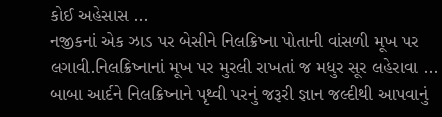કોઈ અહેસાસ ...
નજીકનાં એક ઝાડ પર બેસીને નિલક્રિષ્ના પોતાની વાંસળી મૂખ પર લગાવી.નિલક્રિષ્નાનાં મૂખ પર મુરલી રાખતાં જ મધુર સૂર લહેરાવા ...
બાબા આર્દને નિલક્રિષ્નાને પૃથ્વી પરનું જરૂરી જ્ઞાન જલ્દીથી આપવાનું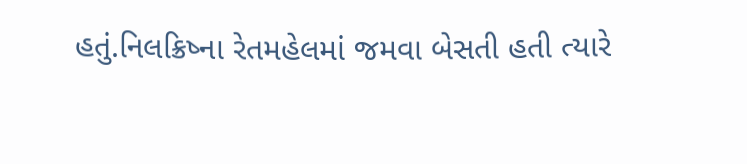હતું.નિલક્રિષ્ના રેતમહેલમાં જમવા બેસતી હતી ત્યારે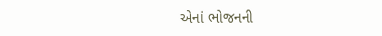એનાં ભોજનની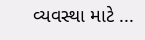વ્યવસ્થા માટે ...